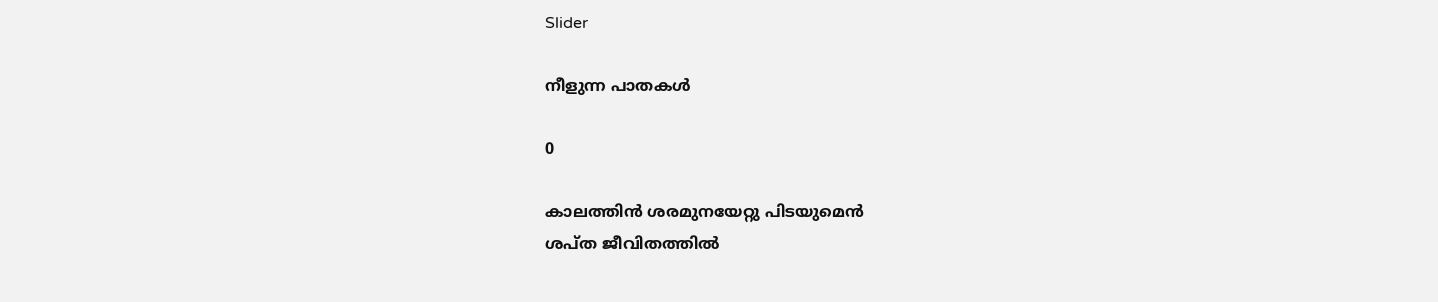Slider

നീളുന്ന പാതകൾ

0

കാലത്തിൻ ശരമുനയേറ്റു പിടയുമെൻ
ശപ്ത ജീവിതത്തിൽ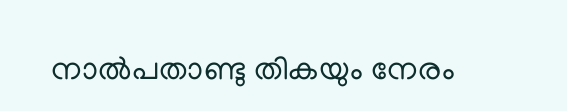നാൽപതാണ്ടു തികയും നേരം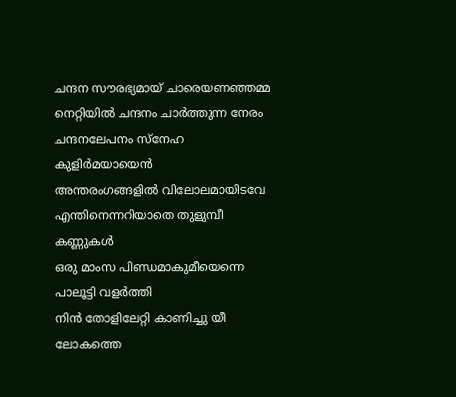ചന്ദന സൗരഭ്യമായ് ചാരെയണഞ്ഞമ്മ
നെറ്റിയിൽ ചന്ദനം ചാർത്തുന്ന നേരം
ചന്ദനലേപനം സ്നേഹ കുളിർമയായെൻ
അന്തരംഗങ്ങളിൽ വിലോലമായിടവേ
എന്തിനെന്നറിയാതെ തുളുമ്പീ കണ്ണുകൾ
ഒരു മാംസ പിണ്ഡമാകുമീയെന്നെ പാലൂട്ടി വളർത്തി
നിൻ തോളിലേറ്റി കാണിച്ചു യീ ലോകത്തെ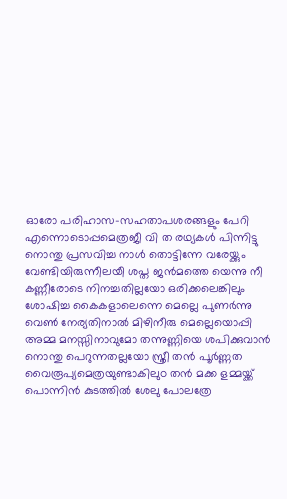ഓരോ പരിഹാസ-സഹതാപശരങ്ങളും പേറി
എന്നൊടൊപ്പമെത്രജീ വി ത രഥ്യകൾ പിന്നിട്ടു
നൊന്തു പ്രസവിച്ച നാൾ തൊട്ടിന്നേ വരേയ്ക്കും
വേണ്ടിയിരുന്നീലയീ ശപ്ത ജൻമത്തെ യെന്നു നീ
കണ്ണീരോടെ നിനച്ചതില്ലയോ ഒരിക്കലെങ്കിലും
ശോഷിച്ച കൈകളാലെന്നെ മെല്ലെ പുണർന്നു
വെൺ നേര്യതിനാൽ മിഴിനീരു മെല്ലെയൊപ്പി
അമ്മ മനസ്സിനാവുമോ തന്നുണ്ണിയെ ശപിക്കുവാൻ
നൊന്തു പെറുന്നതല്ലയോ സ്ത്രീ തൻ പൂർണ്ണത
വൈരൂപ്യമെത്രയുണ്ടാകിലുo തൻ മക്ക ളമ്മയ്ക്ക്
പൊന്നിൻ കുടത്തിൽ ശേലു പോലത്രേ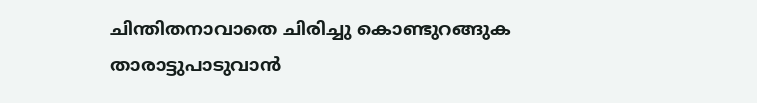ചിന്തിതനാവാതെ ചിരിച്ചു കൊണ്ടുറങ്ങുക
താരാട്ടുപാടുവാൻ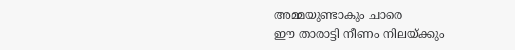അമ്മയുണ്ടാകും ചാരെ
ഈ താരാട്ടി നീണം നിലയ്ക്കും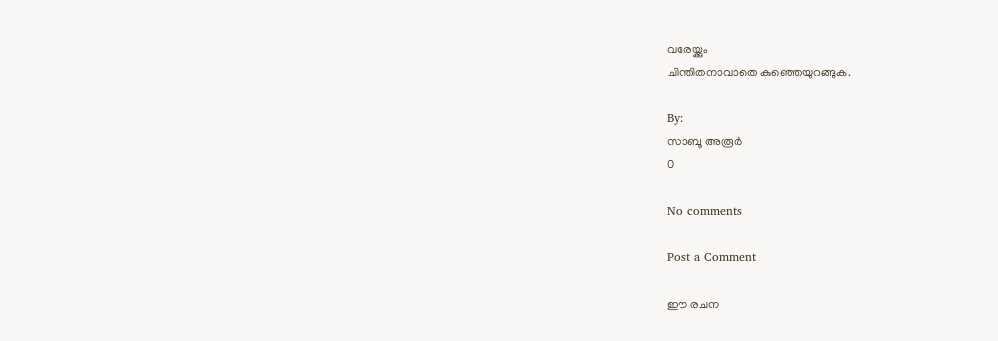വരേയ്ക്കും
ചിന്തിതനാവാതെ കുഞ്ഞെയുറങ്ങുക.

By:
സാബൂ അരൂർ
0

No comments

Post a Comment

ഈ രചന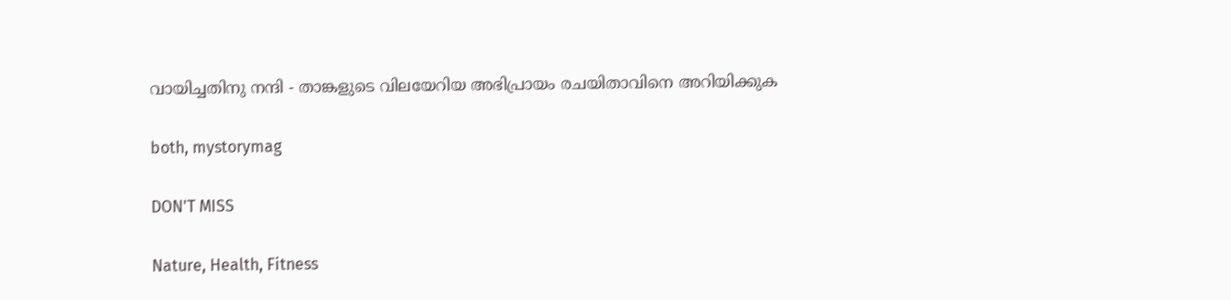വായിച്ചതിനു നന്ദി - താങ്കളുടെ വിലയേറിയ അഭിപ്രായം രചയിതാവിനെ അറിയിക്കുക

both, mystorymag

DON'T MISS

Nature, Health, Fitness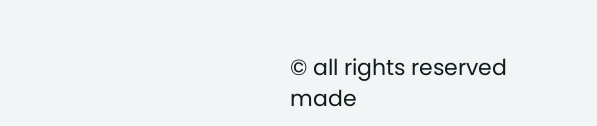© all rights reserved
made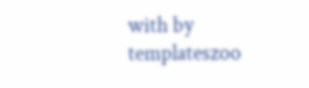with by templateszoo